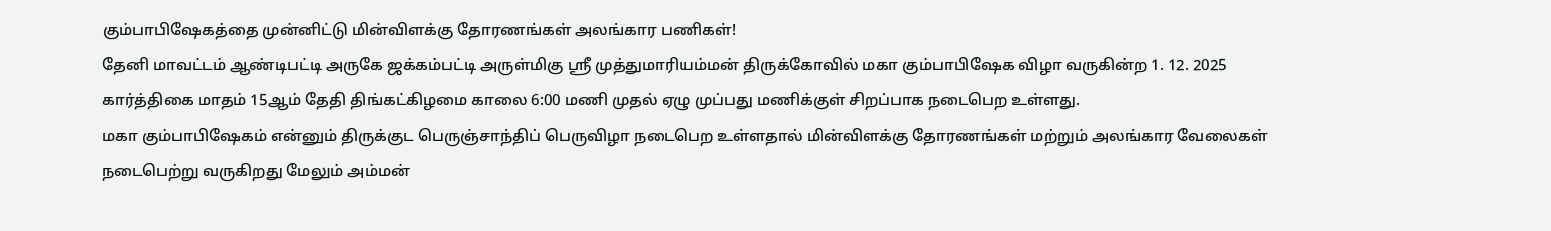கும்பாபிஷேகத்தை முன்னிட்டு மின்விளக்கு தோரணங்கள் அலங்கார பணிகள்!
தேனி மாவட்டம் ஆண்டிபட்டி அருகே ஜக்கம்பட்டி அருள்மிகு ஸ்ரீ முத்துமாரியம்மன் திருக்கோவில் மகா கும்பாபிஷேக விழா வருகின்ற 1. 12. 2025 கார்த்திகை மாதம் 15ஆம் தேதி திங்கட்கிழமை காலை 6:00 மணி முதல் ஏழு முப்பது மணிக்குள் சிறப்பாக நடைபெற உள்ளது.
மகா கும்பாபிஷேகம் என்னும் திருக்குட பெருஞ்சாந்திப் பெருவிழா நடைபெற உள்ளதால் மின்விளக்கு தோரணங்கள் மற்றும் அலங்கார வேலைகள் நடைபெற்று வருகிறது மேலும் அம்மன்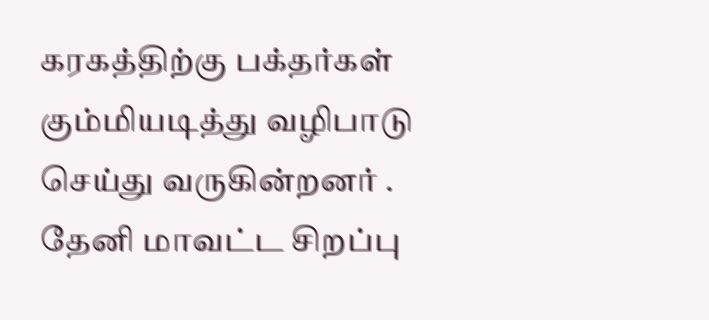கரகத்திற்கு பக்தர்கள் கும்மியடித்து வழிபாடு செய்து வருகின்றனர் .
தேனி மாவட்ட சிறப்பு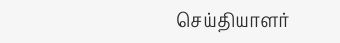செய்தியாளர்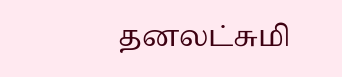தனலட்சுமி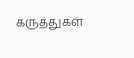கருத்துகள்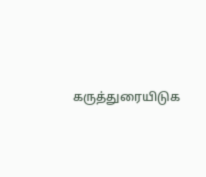கருத்துரையிடுக